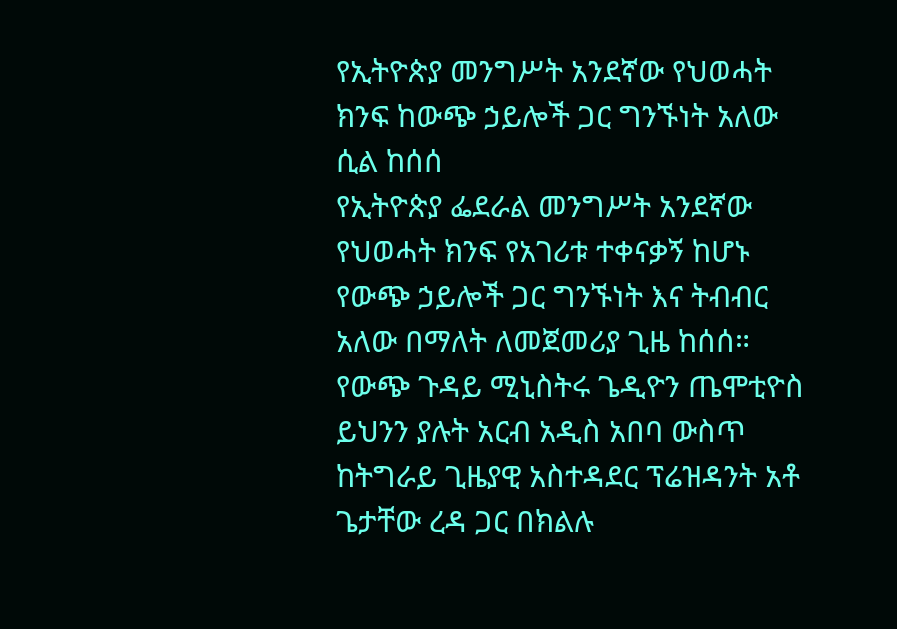የኢትዮጵያ መንግሥት አንደኛው የህወሓት ክንፍ ከውጭ ኃይሎች ጋር ግንኙነት አለው ሲል ከሰሰ
የኢትዮጵያ ፌደራል መንግሥት አንደኛው የህወሓት ክንፍ የአገሪቱ ተቀናቃኝ ከሆኑ የውጭ ኃይሎች ጋር ግንኙነት እና ትብብር አለው በማለት ለመጀመሪያ ጊዜ ከሰሰ። የውጭ ጉዳይ ሚኒስትሩ ጌዲዮን ጤሞቲዮስ ይህንን ያሉት አርብ አዲስ አበባ ውስጥ ከትግራይ ጊዜያዊ አስተዳደር ፕሬዝዳንት አቶ ጌታቸው ረዳ ጋር በክልሉ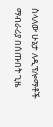ስላለው ሁኔታ ለዲፕሎማቶች ማብራሪያ በሰጡበት ጊዜ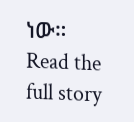ነው።
Read the full story